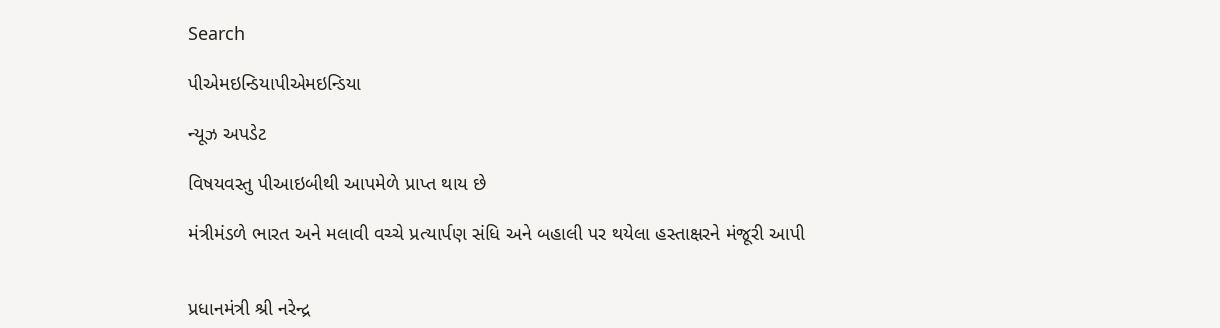Search

પીએમઇન્ડિયાપીએમઇન્ડિયા

ન્યૂઝ અપડેટ

વિષયવસ્તુ પીઆઇબીથી આપમેળે પ્રાપ્ત થાય છે

મંત્રીમંડળે ભારત અને મલાવી વચ્ચે પ્રત્યાર્પણ સંધિ અને બહાલી પર થયેલા હસ્તાક્ષરને મંજૂરી આપી


પ્રધાનમંત્રી શ્રી નરેન્દ્ર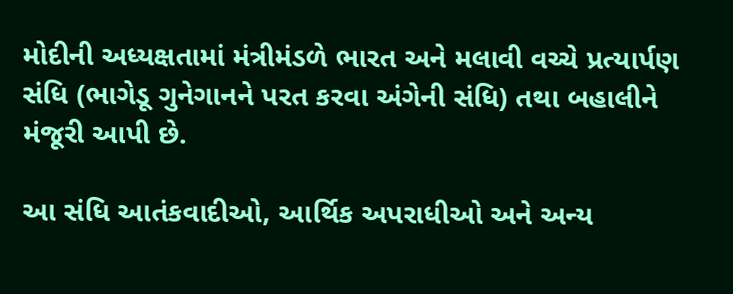મોદીની અધ્યક્ષતામાં મંત્રીમંડળે ભારત અને મલાવી વચ્ચે પ્રત્યાર્પણ સંધિ (ભાગેડૂ ગુનેગાનને પરત કરવા અંગેની સંધિ) તથા બહાલીને મંજૂરી આપી છે.

આ સંધિ આતંકવાદીઓ, આર્થિક અપરાધીઓ અને અન્ય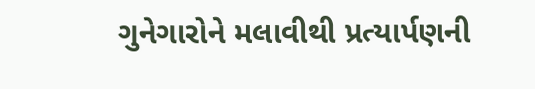ગુનેગારોને મલાવીથી પ્રત્યાર્પણની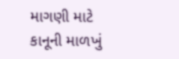માગણી માટે કાનૂની માળખું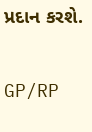પ્રદાન કરશે.

GP/RP